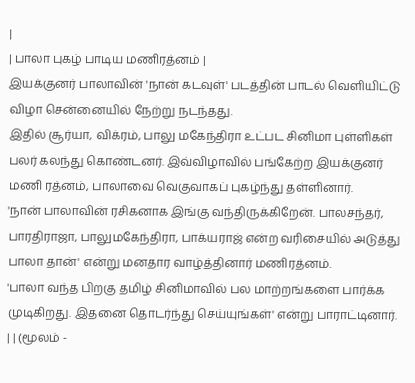|
| பாலா புகழ் பாடிய மணிரத்னம் |
இயக்குனர் பாலாவின் 'நான் கடவுள்' படத்தின் பாடல் வெளியிட்டு விழா சென்னையில் நேற்று நடந்தது.
இதில் சூர்யா, விக்ரம், பாலு மகேந்திரா உட்பட சினிமா புள்ளிகள் பலர் கலந்து கொண்டனர். இவ்விழாவில் பங்கேற்ற இயக்குனர் மணி ரத்னம், பாலாவை வெகுவாகப் புகழ்ந்து தள்ளினார்.
'நான் பாலாவின் ரசிகனாக இங்கு வந்திருக்கிறேன். பாலசந்தர், பாரதிராஜா, பாலுமகேந்திரா, பாக்யராஜ் என்ற வரிசையில் அடுத்து பாலா தான்' என்று மனதார வாழ்த்தினார் மணிரத்னம்.
'பாலா வந்த பிறகு தமிழ் சினிமாவில் பல மாற்றங்களை பார்க்க முடிகிறது. இதனை தொடர்ந்து செய்யுங்கள்' என்று பாராட்டினார்.
| | (மூலம் -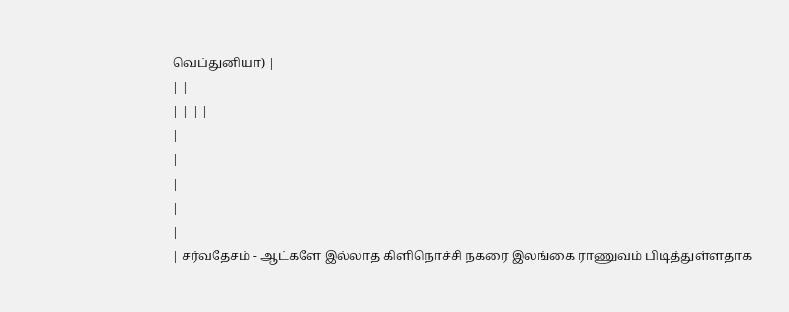வெப்துனியா) |
| |
| | | |
|
|
|
|
|
| சர்வதேசம் - ஆட்களே இல்லாத கிளிநொச்சி நகரை இலங்கை ராணுவம் பிடித்துள்ளதாக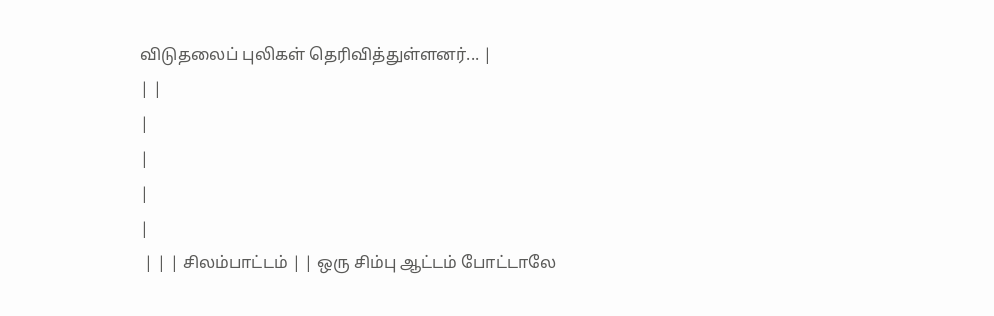விடுதலைப் புலிகள் தெரிவித்துள்ளனர்... |
| |
|
|
|
|
 | | | சிலம்பாட்டம் | | ஒரு சிம்பு ஆட்டம் போட்டாலே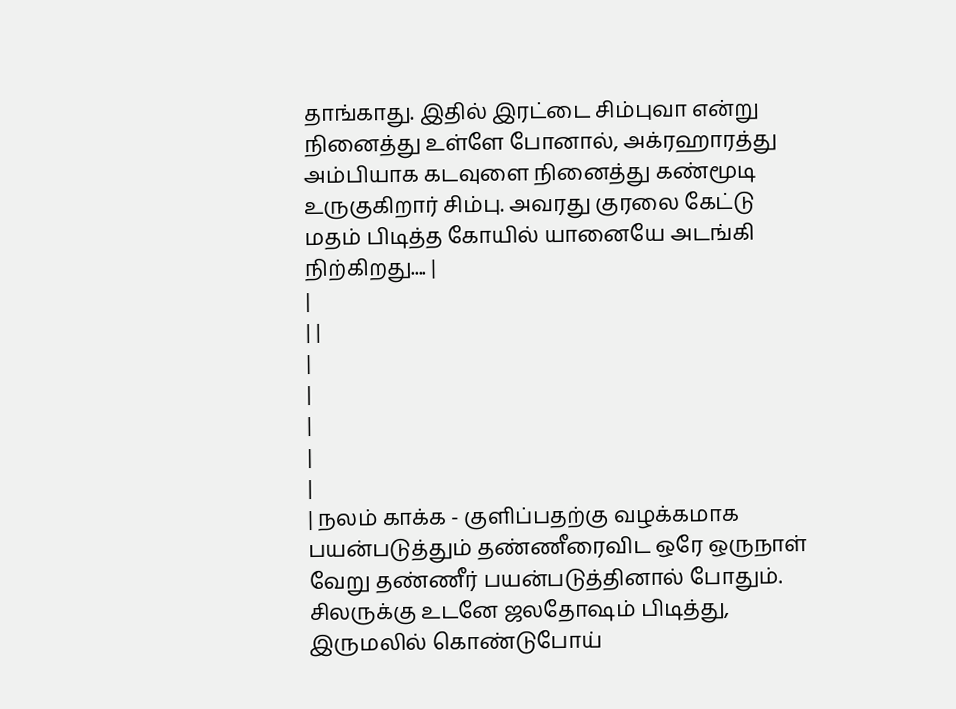தாங்காது. இதில் இரட்டை சிம்புவா என்று நினைத்து உள்ளே போனால், அக்ரஹாரத்து அம்பியாக கடவுளை நினைத்து கண்மூடி உருகுகிறார் சிம்பு. அவரது குரலை கேட்டு மதம் பிடித்த கோயில் யானையே அடங்கி நிற்கிறது.... |
|
| |
|
|
|
|
|
| நலம் காக்க - குளிப்பதற்கு வழக்கமாக பயன்படுத்தும் தண்ணீரைவிட ஒரே ஒருநாள் வேறு தண்ணீர் பயன்படுத்தினால் போதும். சிலருக்கு உடனே ஜலதோஷம் பிடித்து, இருமலில் கொண்டுபோய்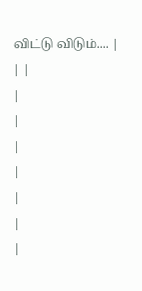விட்டு விடும்.... |
| |
|
|
|
|
|
|
|